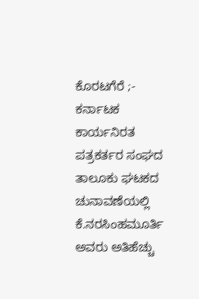ಕೊರಟಗೆರೆ ;- ಕರ್ನಾಟಕ ಕಾರ್ಯನಿರತ ಪತ್ರಕರ್ತರ ಸಂಘದ ತಾಲೂಕು ಘಟಕದ ಚುನಾವಣೆಯಲ್ಲಿ ಕೆ.ನರಸಿಂಹಮೂರ್ತಿ ಅವರು ಅತಿಹೆಚ್ಚು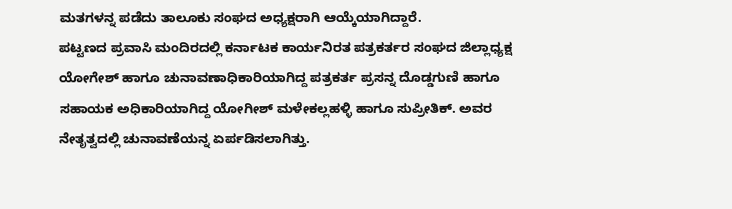ಮತಗಳನ್ನ ಪಡೆದು ತಾಲೂಕು ಸಂಘದ ಅಧ್ಯಕ್ಷರಾಗಿ ಆಯ್ಕೆಯಾಗಿದ್ದಾರೆ.
ಪಟ್ಟಣದ ಪ್ರವಾಸಿ ಮಂದಿರದಲ್ಲಿ ಕರ್ನಾಟಕ ಕಾರ್ಯನಿರತ ಪತ್ರಕರ್ತರ ಸಂಘದ ಜಿಲ್ಲಾಧ್ಯಕ್ಷ ಯೋಗೇಶ್ ಹಾಗೂ ಚುನಾವಣಾಧಿಕಾರಿಯಾಗಿದ್ದ ಪತ್ರಕರ್ತ ಪ್ರಸನ್ನ ದೊಡ್ಡಗುಣಿ ಹಾಗೂ ಸಹಾಯಕ ಅಧಿಕಾರಿಯಾಗಿದ್ದ ಯೋಗೀಶ್ ಮಳೇಕಲ್ಲಹಳ್ಳಿ ಹಾಗೂ ಸುಪ್ರೀತಿಕ್. ಅವರ ನೇತೃತ್ವದಲ್ಲಿ ಚುನಾವಣೆಯನ್ನ ಏರ್ಪಡಿಸಲಾಗಿತ್ತು.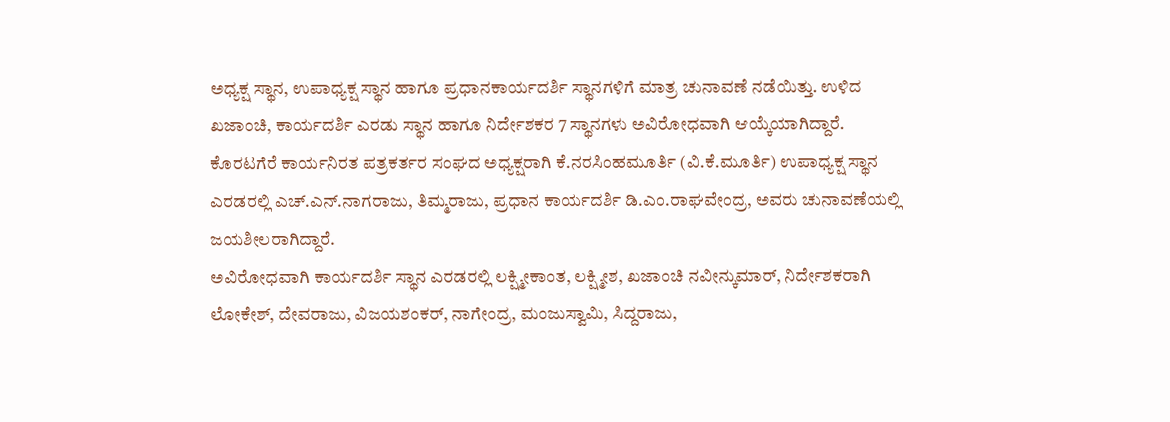ಅಧ್ಯಕ್ಷ ಸ್ಥಾನ, ಉಪಾಧ್ಯಕ್ಷ ಸ್ಥಾನ ಹಾಗೂ ಪ್ರಧಾನಕಾರ್ಯದರ್ಶಿ ಸ್ಥಾನಗಳಿಗೆ ಮಾತ್ರ ಚುನಾವಣೆ ನಡೆಯಿತ್ತು. ಉಳಿದ ಖಜಾಂಚಿ, ಕಾರ್ಯದರ್ಶಿ ಎರಡು ಸ್ಥಾನ ಹಾಗೂ ನಿರ್ದೇಶಕರ 7 ಸ್ಥಾನಗಳು ಅವಿರೋಧವಾಗಿ ಆಯ್ಕೆಯಾಗಿದ್ದಾರೆ.
ಕೊರಟಗೆರೆ ಕಾರ್ಯನಿರತ ಪತ್ರಕರ್ತರ ಸಂಘದ ಅಧ್ಯಕ್ಷರಾಗಿ ಕೆ.ನರಸಿಂಹಮೂರ್ತಿ (ವಿ.ಕೆ.ಮೂರ್ತಿ) ಉಪಾಧ್ಯಕ್ಷ ಸ್ಥಾನ ಎರಡರಲ್ಲಿ ಎಚ್.ಎನ್.ನಾಗರಾಜು, ತಿಮ್ಮರಾಜು, ಪ್ರಧಾನ ಕಾರ್ಯದರ್ಶಿ ಡಿ.ಎಂ.ರಾಘವೇಂದ್ರ, ಅವರು ಚುನಾವಣೆಯಲ್ಲಿ ಜಯಶೀಲರಾಗಿದ್ದಾರೆ.
ಅವಿರೋಧವಾಗಿ ಕಾರ್ಯದರ್ಶಿ ಸ್ಥಾನ ಎರಡರಲ್ಲಿ ಲಕ್ಷ್ಮೀಕಾಂತ, ಲಕ್ಷ್ಮೀಶ, ಖಜಾಂಚಿ ನವೀನ್ಕುಮಾರ್, ನಿರ್ದೇಶಕರಾಗಿ ಲೋಕೇಶ್, ದೇವರಾಜು, ವಿಜಯಶಂಕರ್, ನಾಗೇಂದ್ರ, ಮಂಜುಸ್ವಾಮಿ, ಸಿದ್ದರಾಜು,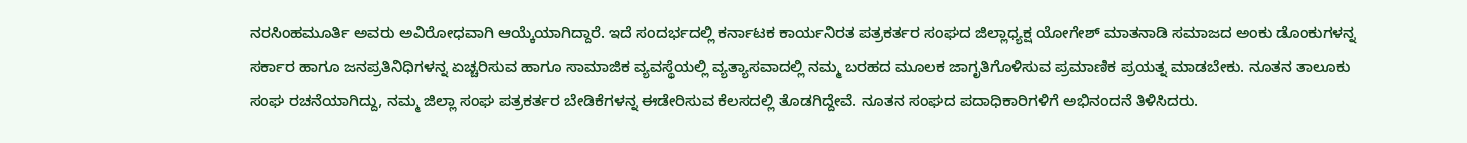ನರಸಿಂಹಮೂರ್ತಿ ಅವರು ಅವಿರೋಧವಾಗಿ ಆಯ್ಕೆಯಾಗಿದ್ದಾರೆ. ಇದೆ ಸಂದರ್ಭದಲ್ಲಿ ಕರ್ನಾಟಕ ಕಾರ್ಯನಿರತ ಪತ್ರಕರ್ತರ ಸಂಘದ ಜಿಲ್ಲಾಧ್ಯಕ್ಷ ಯೋಗೇಶ್ ಮಾತನಾಡಿ ಸಮಾಜದ ಅಂಕು ಡೊಂಕುಗಳನ್ನ ಸರ್ಕಾರ ಹಾಗೂ ಜನಪ್ರತಿನಿಧಿಗಳನ್ನ ಏಚ್ಚರಿಸುವ ಹಾಗೂ ಸಾಮಾಜಿಕ ವ್ಯವಸ್ಥೆಯಲ್ಲಿ ವ್ಯತ್ಯಾಸವಾದಲ್ಲಿ ನಮ್ಮ ಬರಹದ ಮೂಲಕ ಜಾಗೃತಿಗೊಳಿಸುವ ಪ್ರಮಾಣಿಕ ಪ್ರಯತ್ನ ಮಾಡಬೇಕು. ನೂತನ ತಾಲೂಕು ಸಂಘ ರಚನೆಯಾಗಿದ್ದು, ನಮ್ಮ ಜಿಲ್ಲಾ ಸಂಘ ಪತ್ರಕರ್ತರ ಬೇಡಿಕೆಗಳನ್ನ ಈಡೇರಿಸುವ ಕೆಲಸದಲ್ಲಿ ತೊಡಗಿದ್ದೇವೆ. ನೂತನ ಸಂಘದ ಪದಾಧಿಕಾರಿಗಳಿಗೆ ಅಭಿನಂದನೆ ತಿಳಿಸಿದರು.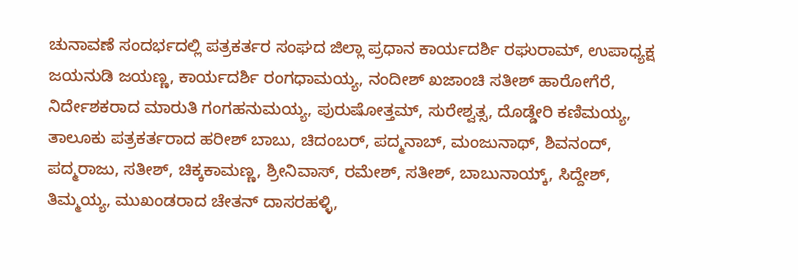ಚುನಾವಣೆ ಸಂದರ್ಭದಲ್ಲಿ ಪತ್ರಕರ್ತರ ಸಂಘದ ಜಿಲ್ಲಾ ಪ್ರಧಾನ ಕಾರ್ಯದರ್ಶಿ ರಘುರಾಮ್, ಉಪಾಧ್ಯಕ್ಷ ಜಯನುಡಿ ಜಯಣ್ಣ, ಕಾರ್ಯದರ್ಶಿ ರಂಗಧಾಮಯ್ಯ, ನಂದೀಶ್ ಖಜಾಂಚಿ ಸತೀಶ್ ಹಾರೋಗೆರೆ, ನಿರ್ದೇಶಕರಾದ ಮಾರುತಿ ಗಂಗಹನುಮಯ್ಯ, ಪುರುಷೋತ್ತಮ್, ಸುರೇಶ್ವತ್ಸ, ದೊಡ್ಡೇರಿ ಕಣಿಮಯ್ಯ, ತಾಲೂಕು ಪತ್ರಕರ್ತರಾದ ಹರೀಶ್ ಬಾಬು, ಚಿದಂಬರ್, ಪದ್ಮನಾಬ್, ಮಂಜುನಾಥ್, ಶಿವನಂದ್, ಪದ್ಮರಾಜು, ಸತೀಶ್, ಚಿಕ್ಕಕಾಮಣ್ಣ, ಶ್ರೀನಿವಾಸ್, ರಮೇಶ್, ಸತೀಶ್, ಬಾಬುನಾಯ್ಕ್, ಸಿದ್ದೇಶ್, ತಿಮ್ಮಯ್ಯ, ಮುಖಂಡರಾದ ಚೇತನ್ ದಾಸರಹಳ್ಳಿ,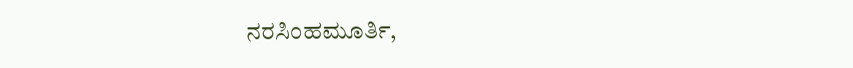ನರಸಿಂಹಮೂರ್ತಿ,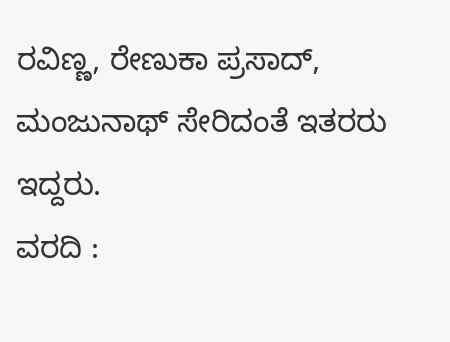ರವಿಣ್ಣ, ರೇಣುಕಾ ಪ್ರಸಾದ್, ಮಂಜುನಾಥ್ ಸೇರಿದಂತೆ ಇತರರು ಇದ್ದರು.
ವರದಿ :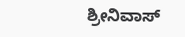ಶ್ರೀನಿವಾಸ್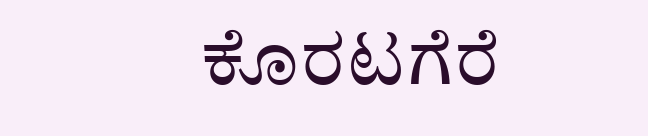ಕೊರಟಗೆರೆ